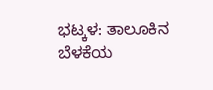ಭಟ್ಕಳ: ತಾಲೂಕಿನ ಬೆಳಕೆಯ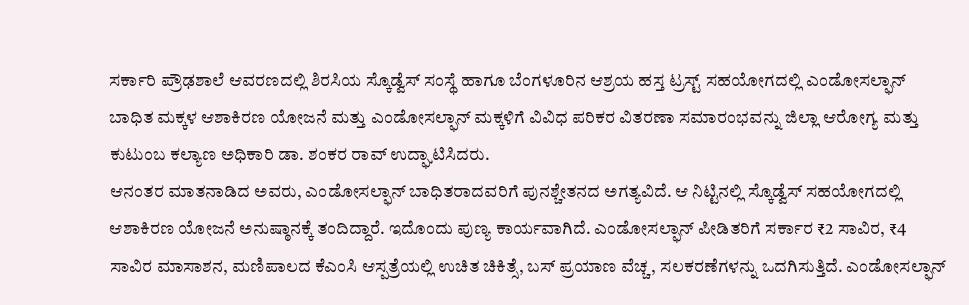ಸರ್ಕಾರಿ ಪ್ರೌಢಶಾಲೆ ಆವರಣದಲ್ಲಿ ಶಿರಸಿಯ ಸ್ಕೊಡ್ವೆಸ್ ಸಂಸ್ಥೆ ಹಾಗೂ ಬೆಂಗಳೂರಿನ ಆಶ್ರಯ ಹಸ್ತ ಟ್ರಸ್ಟ್ ಸಹಯೋಗದಲ್ಲಿ ಎಂಡೋಸಲ್ಫಾನ್ ಬಾಧಿತ ಮಕ್ಕಳ ಆಶಾಕಿರಣ ಯೋಜನೆ ಮತ್ತು ಎಂಡೋಸಲ್ಫಾನ್ ಮಕ್ಕಳಿಗೆ ವಿವಿಧ ಪರಿಕರ ವಿತರಣಾ ಸಮಾರಂಭವನ್ನು ಜಿಲ್ಲಾ ಆರೋಗ್ಯ ಮತ್ತು ಕುಟುಂಬ ಕಲ್ಯಾಣ ಅಧಿಕಾರಿ ಡಾ. ಶಂಕರ ರಾವ್ ಉದ್ಘಾಟಿಸಿದರು.
ಆನಂತರ ಮಾತನಾಡಿದ ಅವರು, ಎಂಡೋಸಲ್ಫಾನ್ ಬಾಧಿತರಾದವರಿಗೆ ಪುನಶ್ಚೇತನದ ಅಗತ್ಯವಿದೆ. ಆ ನಿಟ್ಟಿನಲ್ಲಿ ಸ್ಕೊಡ್ವೆಸ್ ಸಹಯೋಗದಲ್ಲಿ ಆಶಾಕಿರಣ ಯೋಜನೆ ಅನುಷ್ಠಾನಕ್ಕೆ ತಂದಿದ್ದಾರೆ. ಇದೊಂದು ಪುಣ್ಯ ಕಾರ್ಯವಾಗಿದೆ. ಎಂಡೋಸಲ್ಫಾನ್ ಪೀಡಿತರಿಗೆ ಸರ್ಕಾರ ₹2 ಸಾವಿರ, ₹4 ಸಾವಿರ ಮಾಸಾಶನ, ಮಣಿಪಾಲದ ಕೆಎಂಸಿ ಆಸ್ಪತ್ರೆಯಲ್ಲಿ ಉಚಿತ ಚಿಕಿತ್ಸೆ, ಬಸ್ ಪ್ರಯಾಣ ವೆಚ್ಚ, ಸಲಕರಣೆಗಳನ್ನು ಒದಗಿಸುತ್ತಿದೆ. ಎಂಡೋಸಲ್ಫಾನ್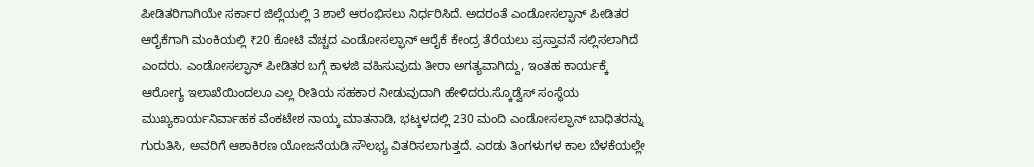ಪೀಡಿತರಿಗಾಗಿಯೇ ಸರ್ಕಾರ ಜಿಲ್ಲೆಯಲ್ಲಿ 3 ಶಾಲೆ ಆರಂಭಿಸಲು ನಿರ್ಧರಿಸಿದೆ. ಅದರಂತೆ ಎಂಡೋಸಲ್ಫಾನ್ ಪೀಡಿತರ ಆರೈಕೆಗಾಗಿ ಮಂಕಿಯಲ್ಲಿ ₹20 ಕೋಟಿ ವೆಚ್ಚದ ಎಂಡೋಸಲ್ಫಾನ್ ಆರೈಕೆ ಕೇಂದ್ರ ತೆರೆಯಲು ಪ್ರಸ್ತಾವನೆ ಸಲ್ಲಿಸಲಾಗಿದೆ ಎಂದರು. ಎಂಡೋಸಲ್ಫಾನ್ ಪೀಡಿತರ ಬಗ್ಗೆ ಕಾಳಜಿ ವಹಿಸುವುದು ತೀರಾ ಅಗತ್ಯವಾಗಿದ್ದು, ಇಂತಹ ಕಾರ್ಯಕ್ಕೆ ಆರೋಗ್ಯ ಇಲಾಖೆಯಿಂದಲೂ ಎಲ್ಲ ರೀತಿಯ ಸಹಕಾರ ನೀಡುವುದಾಗಿ ಹೇಳಿದರು.ಸ್ಕೊಡ್ವೆಸ್ ಸಂಸ್ಥೆಯ ಮುಖ್ಯಕಾರ್ಯನಿರ್ವಾಹಕ ವೆಂಕಟೇಶ ನಾಯ್ಕ ಮಾತನಾಡಿ, ಭಟ್ಕಳದಲ್ಲಿ 230 ಮಂದಿ ಎಂಡೋಸಲ್ಫಾನ್ ಬಾಧಿತರನ್ನು ಗುರುತಿಸಿ, ಅವರಿಗೆ ಆಶಾಕಿರಣ ಯೋಜನೆಯಡಿ ಸೌಲಭ್ಯ ವಿತರಿಸಲಾಗುತ್ತದೆ. ಎರಡು ತಿಂಗಳುಗಳ ಕಾಲ ಬೆಳಕೆಯಲ್ಲೇ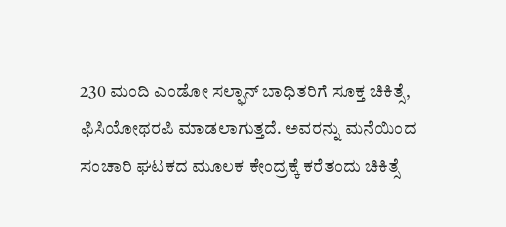230 ಮಂದಿ ಎಂಡೋ ಸಲ್ಫಾನ್ ಬಾಧಿತರಿಗೆ ಸೂಕ್ತ ಚಿಕಿತ್ಸೆ, ಫಿಸಿಯೋಥರಪಿ ಮಾಡಲಾಗುತ್ತದೆ. ಅವರನ್ನು ಮನೆಯಿಂದ ಸಂಚಾರಿ ಘಟಕದ ಮೂಲಕ ಕೇಂದ್ರಕ್ಕೆ ಕರೆತಂದು ಚಿಕಿತ್ಸೆ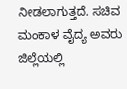ನೀಡಲಾಗುತ್ತದೆ. ಸಚಿವ ಮಂಕಾಳ ವೈದ್ಯ ಅವರು ಜಿಲ್ಲೆಯಲ್ಲಿ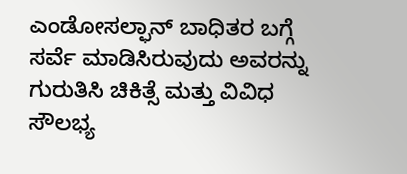ಎಂಡೋಸಲ್ಫಾನ್ ಬಾಧಿತರ ಬಗ್ಗೆ ಸರ್ವೆ ಮಾಡಿಸಿರುವುದು ಅವರನ್ನು ಗುರುತಿಸಿ ಚಿಕಿತ್ಸೆ ಮತ್ತು ವಿವಿಧ ಸೌಲಭ್ಯ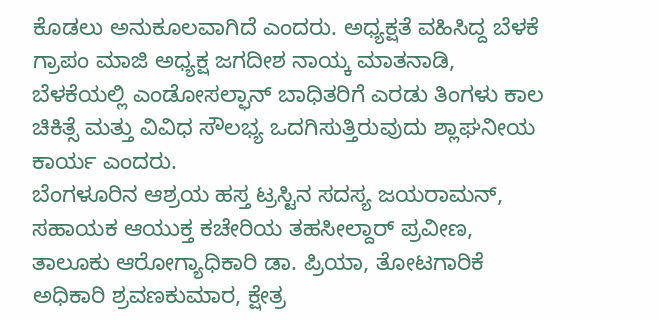ಕೊಡಲು ಅನುಕೂಲವಾಗಿದೆ ಎಂದರು. ಅಧ್ಯಕ್ಷತೆ ವಹಿಸಿದ್ದ ಬೆಳಕೆ ಗ್ರಾಪಂ ಮಾಜಿ ಅಧ್ಯಕ್ಷ ಜಗದೀಶ ನಾಯ್ಕ ಮಾತನಾಡಿ, ಬೆಳಕೆಯಲ್ಲಿ ಎಂಡೋಸಲ್ಫಾನ್ ಬಾಧಿತರಿಗೆ ಎರಡು ತಿಂಗಳು ಕಾಲ ಚಿಕಿತ್ಸೆ ಮತ್ತು ವಿವಿಧ ಸೌಲಭ್ಯ ಒದಗಿಸುತ್ತಿರುವುದು ಶ್ಲಾಘನೀಯ ಕಾರ್ಯ ಎಂದರು.
ಬೆಂಗಳೂರಿನ ಆಶ್ರಯ ಹಸ್ತ ಟ್ರಸ್ಟಿನ ಸದಸ್ಯ ಜಯರಾಮನ್, ಸಹಾಯಕ ಆಯುಕ್ತ ಕಚೇರಿಯ ತಹಸೀಲ್ದಾರ್ ಪ್ರವೀಣ, ತಾಲೂಕು ಆರೋಗ್ಯಾಧಿಕಾರಿ ಡಾ. ಪ್ರಿಯಾ, ತೋಟಗಾರಿಕೆ ಅಧಿಕಾರಿ ಶ್ರವಣಕುಮಾರ, ಕ್ಷೇತ್ರ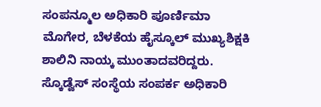ಸಂಪನ್ಮೂಲ ಅಧಿಕಾರಿ ಪೂರ್ಣಿಮಾ ಮೊಗೇರ, ಬೆಳಕೆಯ ಹೈಸ್ಕೂಲ್ ಮುಖ್ಯಶಿಕ್ಷಕಿ ಶಾಲಿನಿ ನಾಯ್ಕ ಮುಂತಾದವರಿದ್ದರು. ಸ್ಕೊಡ್ವೆಸ್ ಸಂಸ್ಥೆಯ ಸಂಪರ್ಕ ಅಧಿಕಾರಿ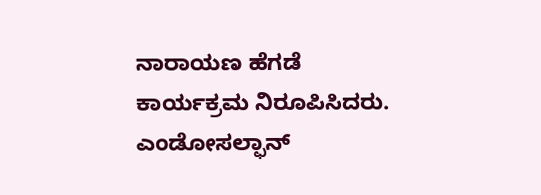ನಾರಾಯಣ ಹೆಗಡೆ ಕಾರ್ಯಕ್ರಮ ನಿರೂಪಿಸಿದರು. ಎಂಡೋಸಲ್ಫಾನ್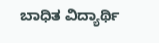ಬಾಧಿತ ವಿದ್ಯಾರ್ಥಿ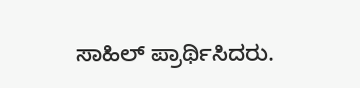ಸಾಹಿಲ್ ಪ್ರಾರ್ಥಿಸಿದರು.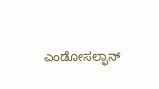ಎಂಡೋಸಲ್ಫಾನ್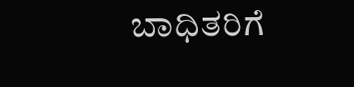ಬಾಧಿತರಿಗೆ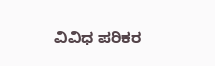ವಿವಿಧ ಪರಿಕರ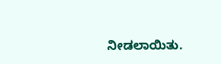ನೀಡಲಾಯಿತು.